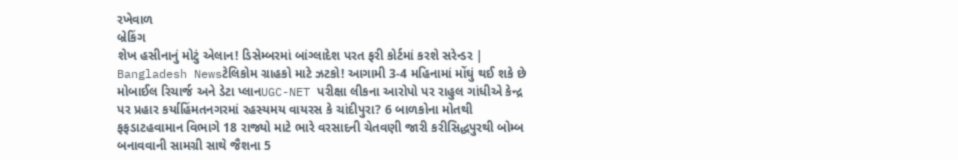રખેવાળ
બ્રેકિંગ
શેખ હસીનાનું મોટું એલાન! ડિસેમ્બરમાં બાંગ્લાદેશ પરત ફરી કોર્ટમાં કરશે સરેન્ડર | Bangladesh Newsટેલિકોમ ગ્રાહકો માટે ઝટકો! આગામી 3-4 મહિનામાં મોંઘું થઈ શકે છે મોબાઈલ રિચાર્જ અને ડેટા પ્લાનUGC-NET પરીક્ષા લીકના આરોપો પર રાહુલ ગાંધીએ કેન્દ્ર પર પ્રહાર કર્યાહિંમતનગરમાં રહસ્યમય વાયરસ કે ચાંદીપુરા? 6 બાળકોના મોતથી ફફડાટહવામાન વિભાગે 18 રાજ્યો માટે ભારે વરસાદની ચેતવણી જારી કરીસિદ્ધપુરથી બોમ્બ બનાવવાની સામગ્રી સાથે જૈશના 5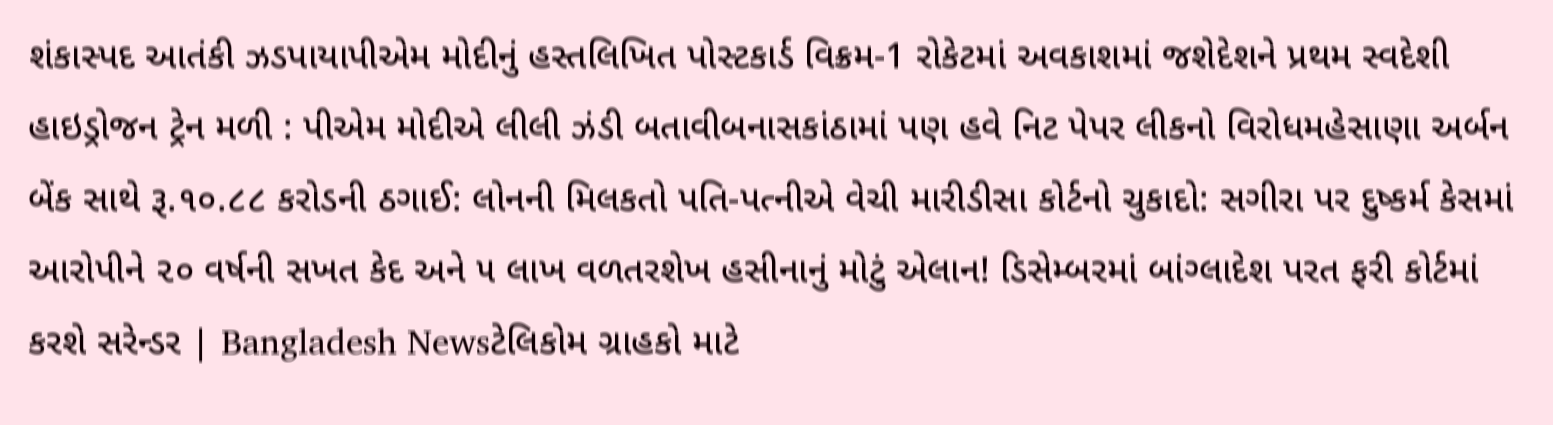શંકાસ્પદ આતંકી ઝડપાયાપીએમ મોદીનું હસ્તલિખિત પોસ્ટકાર્ડ વિક્રમ-1 રોકેટમાં અવકાશમાં જશેદેશને પ્રથમ સ્વદેશી હાઇડ્રોજન ટ્રેન મળી : પીએમ મોદીએ લીલી ઝંડી બતાવીબનાસકાંઠામાં પણ હવે નિટ પેપર લીકનો વિરોધમહેસાણા અર્બન બેંક સાથે રૂ.૧૦.૮૮ કરોડની ઠગાઈ: લોનની મિલકતો પતિ-પત્નીએ વેચી મારીડીસા કોર્ટનો ચુકાદો: સગીરા પર દુષ્કર્મ કેસમાં આરોપીને ૨૦ વર્ષની સખત કેદ અને ૫ લાખ વળતરશેખ હસીનાનું મોટું એલાન! ડિસેમ્બરમાં બાંગ્લાદેશ પરત ફરી કોર્ટમાં કરશે સરેન્ડર | Bangladesh Newsટેલિકોમ ગ્રાહકો માટે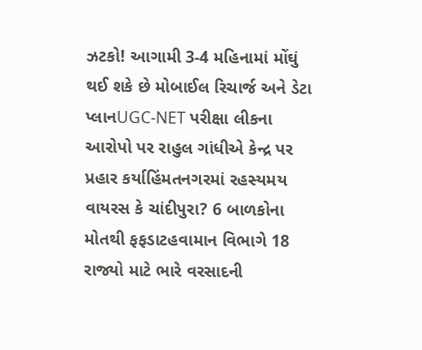ઝટકો! આગામી 3-4 મહિનામાં મોંઘું થઈ શકે છે મોબાઈલ રિચાર્જ અને ડેટા પ્લાનUGC-NET પરીક્ષા લીકના આરોપો પર રાહુલ ગાંધીએ કેન્દ્ર પર પ્રહાર કર્યાહિંમતનગરમાં રહસ્યમય વાયરસ કે ચાંદીપુરા? 6 બાળકોના મોતથી ફફડાટહવામાન વિભાગે 18 રાજ્યો માટે ભારે વરસાદની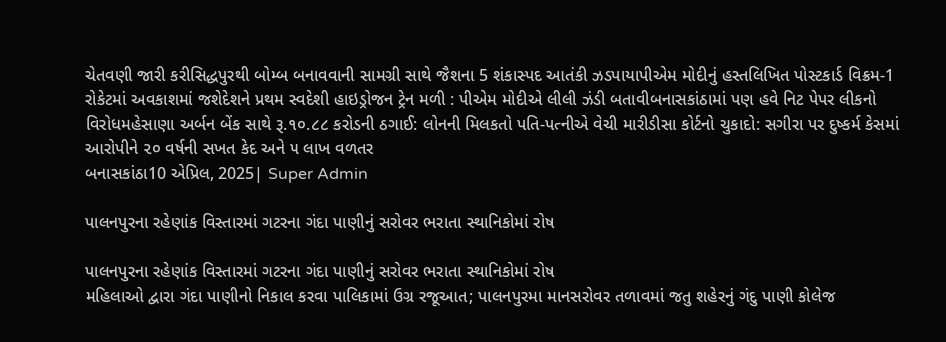ચેતવણી જારી કરીસિદ્ધપુરથી બોમ્બ બનાવવાની સામગ્રી સાથે જૈશના 5 શંકાસ્પદ આતંકી ઝડપાયાપીએમ મોદીનું હસ્તલિખિત પોસ્ટકાર્ડ વિક્રમ-1 રોકેટમાં અવકાશમાં જશેદેશને પ્રથમ સ્વદેશી હાઇડ્રોજન ટ્રેન મળી : પીએમ મોદીએ લીલી ઝંડી બતાવીબનાસકાંઠામાં પણ હવે નિટ પેપર લીકનો વિરોધમહેસાણા અર્બન બેંક સાથે રૂ.૧૦.૮૮ કરોડની ઠગાઈ: લોનની મિલકતો પતિ-પત્નીએ વેચી મારીડીસા કોર્ટનો ચુકાદો: સગીરા પર દુષ્કર્મ કેસમાં આરોપીને ૨૦ વર્ષની સખત કેદ અને ૫ લાખ વળતર
બનાસકાંઠા10 એપ્રિલ, 2025| Super Admin

પાલનપુરના રહેણાંક વિસ્તારમાં ગટરના ગંદા પાણીનું સરોવર ભરાતા સ્થાનિકોમાં રોષ

પાલનપુરના રહેણાંક વિસ્તારમાં ગટરના ગંદા પાણીનું સરોવર ભરાતા સ્થાનિકોમાં રોષ
મહિલાઓ દ્વારા ગંદા પાણીનો નિકાલ કરવા પાલિકામાં ઉગ્ર રજૂઆત; પાલનપુરમા માનસરોવર તળાવમાં જતુ શહેરનું ગંદુ પાણી કોલેજ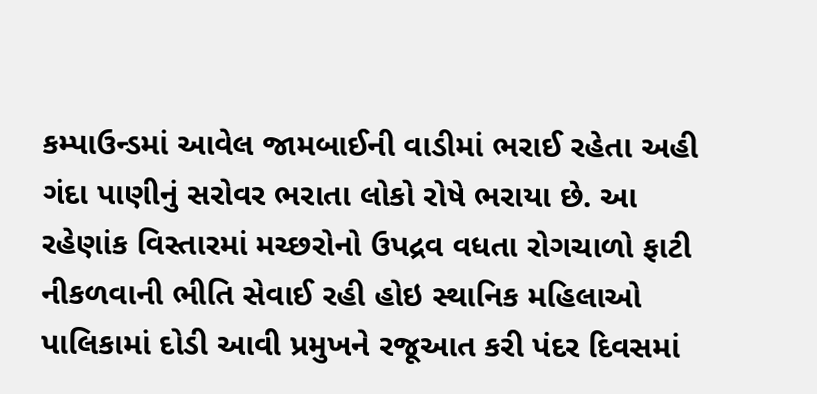કમ્પાઉન્ડમાં આવેલ જામબાઈની વાડીમાં ભરાઈ રહેતા અહી ગંદા પાણીનું સરોવર ભરાતા લોકો રોષે ભરાયા છે. આ રહેણાંક વિસ્તારમાં મચ્છરોનો ઉપદ્રવ વધતા રોગચાળો ફાટી નીકળવાની ભીતિ સેવાઈ રહી હોઇ સ્થાનિક મહિલાઓ પાલિકામાં દોડી આવી પ્રમુખને રજૂઆત કરી પંદર દિવસમાં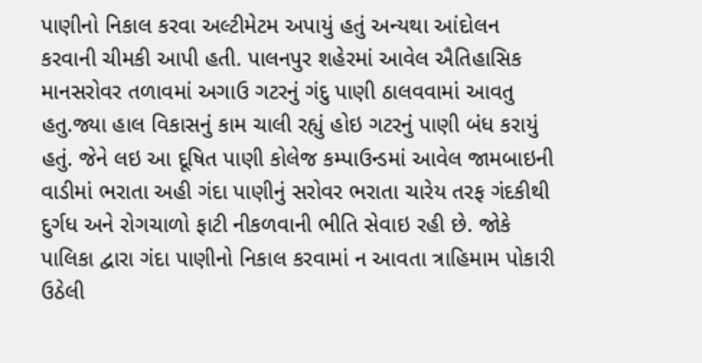પાણીનો નિકાલ કરવા અલ્ટીમેટમ અપાયું હતું અન્યથા આંદોલન કરવાની ચીમકી આપી હતી. પાલનપુર શહેરમાં આવેલ ઐતિહાસિક માનસરોવર તળાવમાં અગાઉ ગટરનું ગંદુ પાણી ઠાલવવામાં આવતુ હતુ.જ્યા હાલ વિકાસનું કામ ચાલી રહ્યું હોઇ ગટરનું પાણી બંધ કરાયું હતું. જેને લઇ આ દૂષિત પાણી કોલેજ કમ્પાઉન્ડમાં આવેલ જામબાઇની વાડીમાં ભરાતા અહી ગંદા પાણીનું સરોવર ભરાતા ચારેય તરફ ગંદકીથી દુર્ગધ અને રોગચાળો ફાટી નીકળવાની ભીતિ સેવાઇ રહી છે. જોકે પાલિકા દ્વારા ગંદા પાણીનો નિકાલ કરવામાં ન આવતા ત્રાહિમામ પોકારી ઉઠેલી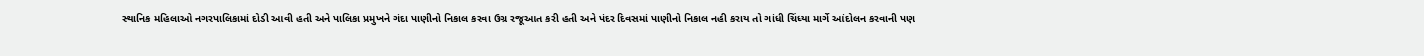સ્થાનિક મહિલાઓ નગરપાલિકામાં દોડી આવી હતી અને પાલિકા પ્રમુખને ગંદા પાણીનો નિકાલ કરવા ઉગ્ર રજૂઆત કરી હતી અને પંદર દિવસમાં પાણીનો નિકાલ નહી કરાય તો ગાંધી ચિંધ્યા માર્ગે આંદોલન કરવાની પણ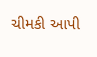ચીમકી આપી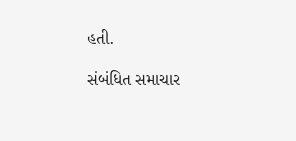હતી.

સંબંધિત સમાચાર